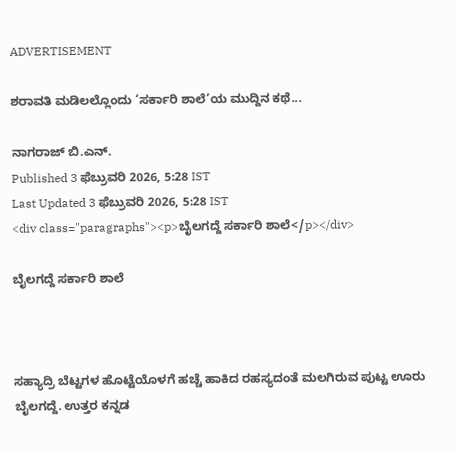ADVERTISEMENT

ಶರಾವತಿ ಮಡಿಲಲ್ಲೊಂದು ‘ಸರ್ಕಾರಿ ಶಾಲೆ’ಯ ಮುದ್ದಿನ ಕಥೆ...

ನಾಗರಾಜ್ ಬಿ.ಎನ್‌.
Published 3 ಫೆಬ್ರುವರಿ 2026, 5:28 IST
Last Updated 3 ಫೆಬ್ರುವರಿ 2026, 5:28 IST
<div class="paragraphs"><p>ಬೈಲಗದ್ದೆ ಸರ್ಕಾರಿ ಶಾಲೆ</p></div>

ಬೈಲಗದ್ದೆ ಸರ್ಕಾರಿ ಶಾಲೆ



ಸಹ್ಯಾದ್ರಿ ಬೆಟ್ಟಗಳ ಹೊಟ್ಟೆಯೊಳಗೆ ಹಚ್ಚೆ ಹಾಕಿದ ರಹಸ್ಯದಂತೆ ಮಲಗಿರುವ ಪುಟ್ಟ ಊರು ಬೈಲಗದ್ದೆ. ಉತ್ತರ ಕನ್ನಡ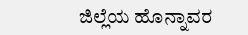ಜಿಲ್ಲೆಯ ಹೊನ್ನಾವರ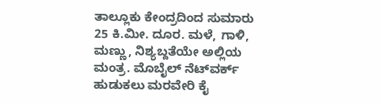ತಾಲ್ಲೂಕು ಕೇಂದ್ರದಿಂದ ಸುಮಾರು 25 ಕಿ.ಮೀ. ದೂರ. ಮಳೆ, ಗಾಳಿ, ಮಣ್ಣು, ನಿಶ್ಯಬ್ದತೆಯೇ ಅಲ್ಲಿಯ ಮಂತ್ರ. ಮೊಬೈಲ್‌ ನೆಟ್‌ವರ್ಕ್ ಹುಡುಕಲು ಮರವೇರಿ ಕೈ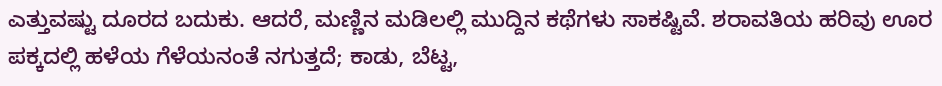ಎತ್ತುವಷ್ಟು ದೂರದ ಬದುಕು. ಆದರೆ, ಮಣ್ಣಿನ ಮಡಿಲಲ್ಲಿ ಮುದ್ದಿನ ಕಥೆಗಳು ಸಾಕಷ್ಟಿವೆ. ಶರಾವತಿಯ ಹರಿವು ಊರ ಪಕ್ಕದಲ್ಲಿ ಹಳೆಯ ಗೆಳೆಯನಂತೆ ನಗುತ್ತದೆ; ಕಾಡು, ಬೆಟ್ಟ,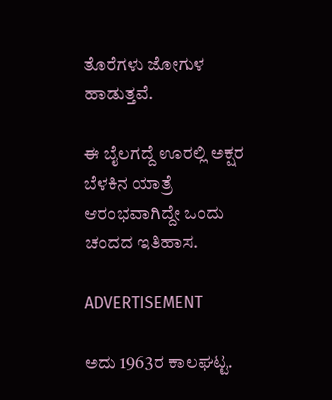ತೊರೆಗಳು ಜೋಗುಳ ಹಾಡುತ್ತವೆ.

ಈ ಬೈಲಗದ್ದೆ ಊರಲ್ಲಿ ಅಕ್ಷರ ಬೆಳಕಿನ ಯಾತ್ರೆ ಆರಂಭವಾಗಿದ್ದೇ ಒಂದು ಚಂದದ ಇತಿಹಾಸ.

ADVERTISEMENT

ಅದು 1963ರ ಕಾಲಘಟ್ಟ.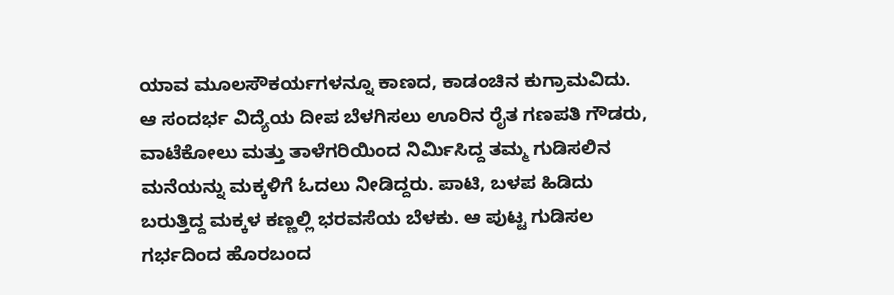ಯಾವ ಮೂಲಸೌಕರ್ಯಗಳನ್ನೂ ಕಾಣದ, ಕಾಡಂಚಿನ ಕುಗ್ರಾಮವಿದು. ಆ ಸಂದರ್ಭ ವಿದ್ಯೆಯ ದೀಪ ಬೆಳಗಿಸಲು ಊರಿನ ರೈತ ಗಣಪತಿ ಗೌಡರು, ವಾಟೆಕೋಲು ಮತ್ತು ತಾಳೆಗರಿಯಿಂದ ನಿರ್ಮಿಸಿದ್ದ ತಮ್ಮ ಗುಡಿಸಲಿನ ಮನೆಯನ್ನು ಮಕ್ಕಳಿಗೆ ಓದಲು ನೀಡಿದ್ದರು. ಪಾಟಿ, ಬಳಪ ಹಿಡಿದು ಬರುತ್ತಿದ್ದ ಮಕ್ಕಳ ಕಣ್ಣಲ್ಲಿ ಭರವಸೆಯ ಬೆಳಕು. ಆ ಪುಟ್ಟ ಗುಡಿಸಲ ಗರ್ಭದಿಂದ ಹೊರಬಂದ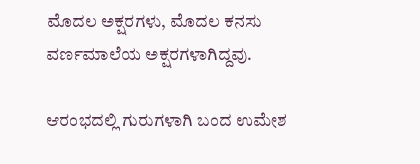ಮೊದಲ ಅಕ್ಷರಗಳು, ಮೊದಲ ಕನಸು ವರ್ಣಮಾಲೆಯ ಅಕ್ಷರಗಳಾಗಿದ್ದವು.

ಆರಂಭದಲ್ಲಿ ಗುರುಗಳಾಗಿ ಬಂದ ಉಮೇಶ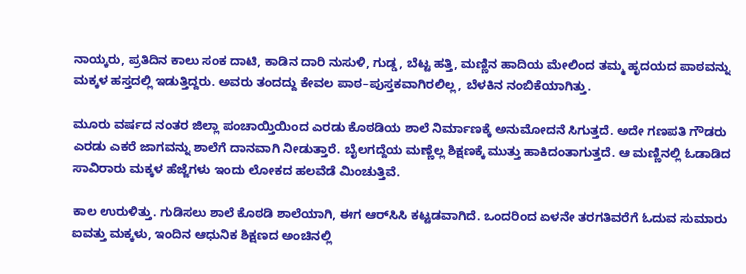ನಾಯ್ಕರು, ಪ್ರತಿದಿನ ಕಾಲು ಸಂಕ ದಾಟಿ, ಕಾಡಿನ ದಾರಿ ನುಸುಳಿ, ಗುಡ್ಡ, ಬೆಟ್ಟ ಹತ್ತಿ, ಮಣ್ಣಿನ ಹಾದಿಯ ಮೇಲಿಂದ ತಮ್ಮ ಹೃದಯದ ಪಾಠವನ್ನು ಮಕ್ಕಳ ಹಸ್ತದಲ್ಲಿ ಇಡುತ್ತಿದ್ದರು. ಅವರು ತಂದದ್ದು ಕೇವಲ ಪಾಠ–ಪುಸ್ತಕವಾಗಿರಲಿಲ್ಲ, ಬೆಳಕಿನ ನಂಬಿಕೆಯಾಗಿತ್ತು.

ಮೂರು ವರ್ಷದ ನಂತರ ಜಿಲ್ಲಾ ಪಂಚಾಯ್ತಿಯಿಂದ ಎರಡು ಕೊಠಡಿಯ ಶಾಲೆ ನಿರ್ಮಾಣಕ್ಕೆ ಅನುಮೋದನೆ ಸಿಗುತ್ತದೆ. ಅದೇ ಗಣಪತಿ ಗೌಡರು ಎರಡು ಎಕರೆ ಜಾಗವನ್ನು ಶಾಲೆಗೆ ದಾನವಾಗಿ ನೀಡುತ್ತಾರೆ. ಬೈಲಗದ್ದೆಯ ಮಣ್ಣೆಲ್ಲ ಶಿಕ್ಷಣಕ್ಕೆ ಮುತ್ತು ಹಾಕಿದಂತಾಗುತ್ತದೆ. ಆ ಮಣ್ಣಿನಲ್ಲಿ ಓಡಾಡಿದ ಸಾವಿರಾರು ಮಕ್ಕಳ ಹೆಜ್ಜೆಗಳು ಇಂದು ಲೋಕದ ಹಲವೆಡೆ ಮಿಂಚುತ್ತಿವೆ.

ಕಾಲ ಉರುಳಿತ್ತು. ಗುಡಿಸಲು ಶಾಲೆ ಕೊಠಡಿ ಶಾಲೆಯಾಗಿ, ಈಗ ಆರ್‌ಸಿಸಿ ಕಟ್ಟಡವಾಗಿದೆ. ಒಂದರಿಂದ ಏಳನೇ ತರಗತಿವರೆಗೆ ಓದುವ ಸುಮಾರು ಐವತ್ತು ಮಕ್ಕಳು, ಇಂದಿನ ಆಧುನಿಕ ಶಿಕ್ಷಣದ ಅಂಚಿನಲ್ಲಿ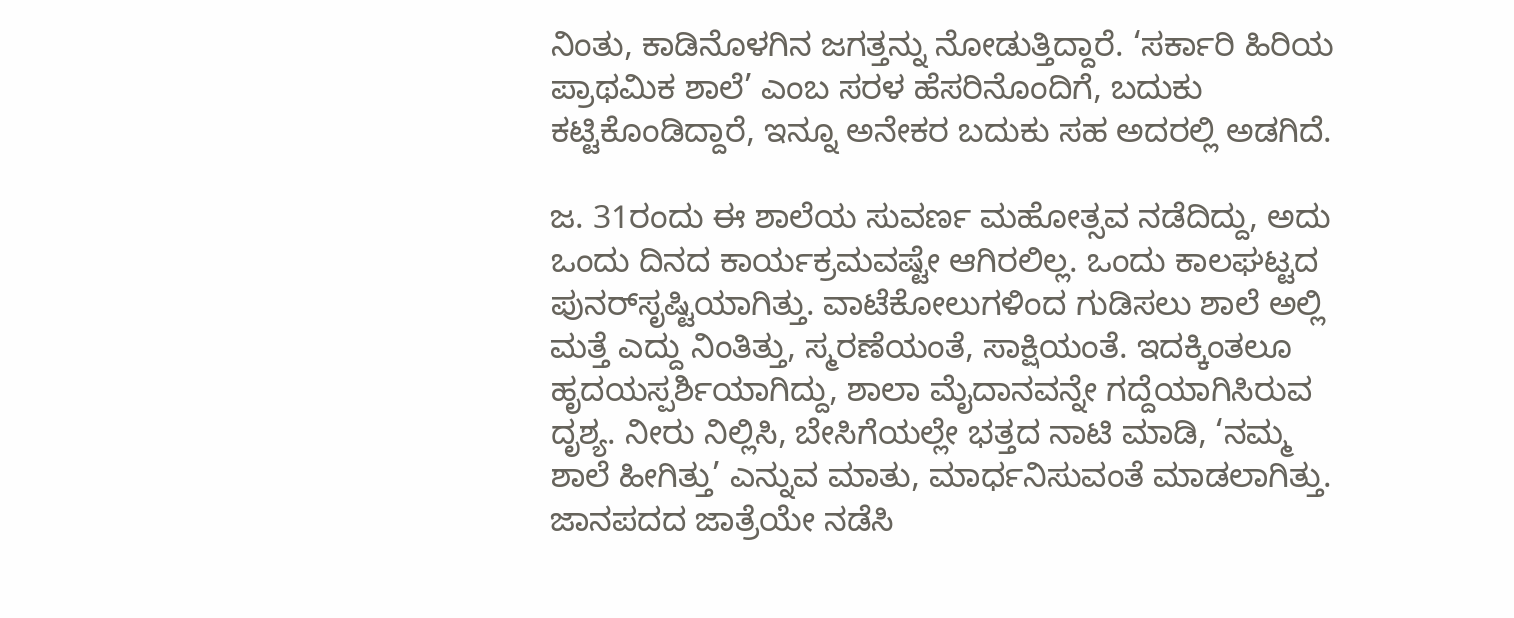ನಿಂತು, ಕಾಡಿನೊಳಗಿನ ಜಗತ್ತನ್ನು ನೋಡುತ್ತಿದ್ದಾರೆ. ‘ಸರ್ಕಾರಿ ಹಿರಿಯ ಪ್ರಾಥಮಿಕ ಶಾಲೆ’ ಎಂಬ ಸರಳ ಹೆಸರಿನೊಂದಿಗೆ, ಬದುಕು ಕಟ್ಟಿಕೊಂಡಿದ್ದಾರೆ, ಇನ್ನೂ ಅನೇಕರ ಬದುಕು ಸಹ ಅದರಲ್ಲಿ ಅಡಗಿದೆ.

ಜ. 31ರಂದು ಈ ಶಾಲೆಯ ಸುವರ್ಣ ಮಹೋತ್ಸವ ನಡೆದಿದ್ದು, ಅದು ಒಂದು ದಿನದ ಕಾರ್ಯಕ್ರಮವಷ್ಟೇ ಆಗಿರಲಿಲ್ಲ. ಒಂದು ಕಾಲಘಟ್ಟದ ಪುನರ್‌ಸೃಷ್ಟಿಯಾಗಿತ್ತು. ವಾಟೆಕೋಲುಗಳಿಂದ ಗುಡಿಸಲು ಶಾಲೆ ಅಲ್ಲಿ ಮತ್ತೆ ಎದ್ದು ನಿಂತಿತ್ತು, ಸ್ಮರಣೆಯಂತೆ, ಸಾಕ್ಷಿಯಂತೆ. ಇದಕ್ಕಿಂತಲೂ ಹೃದಯಸ್ಪರ್ಶಿಯಾಗಿದ್ದು, ಶಾಲಾ ಮೈದಾನವನ್ನೇ ಗದ್ದೆಯಾಗಿಸಿರುವ ದೃಶ್ಯ. ನೀರು ನಿಲ್ಲಿಸಿ, ಬೇಸಿಗೆಯಲ್ಲೇ ಭತ್ತದ ನಾಟಿ ಮಾಡಿ, ‘ನಮ್ಮ ಶಾಲೆ ಹೀಗಿತ್ತು’ ಎನ್ನುವ ಮಾತು, ಮಾರ್ಧನಿಸುವಂತೆ ಮಾಡಲಾಗಿತ್ತು. ಜಾನಪದದ ಜಾತ್ರೆಯೇ ನಡೆಸಿ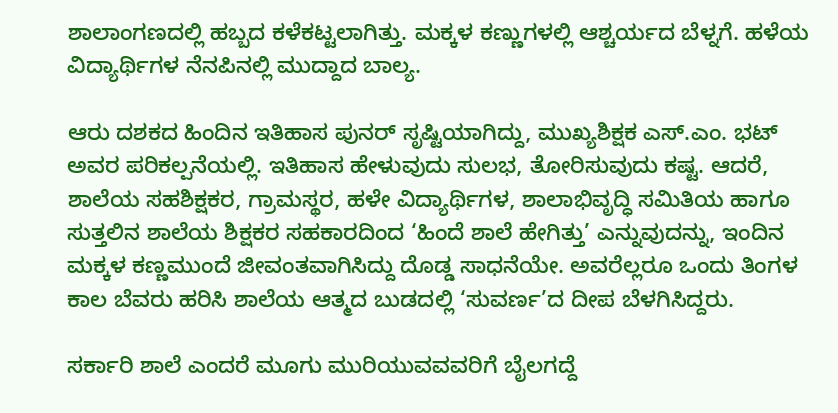ಶಾಲಾಂಗಣದಲ್ಲಿ ಹಬ್ಬದ ಕಳೆಕಟ್ಟಲಾಗಿತ್ತು. ಮಕ್ಕಳ ಕಣ್ಣುಗಳಲ್ಲಿ ಆಶ್ಚರ್ಯದ ಬೆಳ್ನಗೆ. ಹಳೆಯ ವಿದ್ಯಾರ್ಥಿಗಳ ನೆನಪಿನಲ್ಲಿ ಮುದ್ದಾದ ಬಾಲ್ಯ.

ಆರು ದಶಕದ ಹಿಂದಿನ ಇತಿಹಾಸ ಪುನರ್‌ ಸೃಷ್ಟಿಯಾಗಿದ್ದು, ಮುಖ್ಯಶಿಕ್ಷಕ ಎಸ್.ಎಂ. ಭಟ್ ಅವರ ಪರಿಕಲ್ಪನೆಯಲ್ಲಿ. ಇತಿಹಾಸ ಹೇಳುವುದು ಸುಲಭ, ತೋರಿಸುವುದು ಕಷ್ಟ. ಆದರೆ, ಶಾಲೆಯ ಸಹಶಿಕ್ಷಕರ, ಗ್ರಾಮಸ್ಥರ, ಹಳೇ ವಿದ್ಯಾರ್ಥಿಗಳ, ಶಾಲಾಭಿವೃದ್ಧಿ ಸಮಿತಿಯ ಹಾಗೂ ಸುತ್ತಲಿನ ಶಾಲೆಯ ಶಿಕ್ಷಕರ ಸಹಕಾರದಿಂದ ‘ಹಿಂದೆ ಶಾಲೆ ಹೇಗಿತ್ತು’ ಎನ್ನುವುದನ್ನು, ಇಂದಿನ ಮಕ್ಕಳ ಕಣ್ಣಮುಂದೆ ಜೀವಂತವಾಗಿಸಿದ್ದು ದೊಡ್ಡ ಸಾಧನೆಯೇ. ಅವರೆಲ್ಲರೂ ಒಂದು ತಿಂಗಳ ಕಾಲ ಬೆವರು ಹರಿಸಿ ಶಾಲೆಯ ಆತ್ಮದ ಬುಡದಲ್ಲಿ ‘ಸುವರ್ಣ’ದ ದೀಪ ಬೆಳಗಿಸಿದ್ದರು.

ಸರ್ಕಾರಿ ಶಾಲೆ ಎಂದರೆ ಮೂಗು ಮುರಿಯುವವವರಿಗೆ ಬೈಲಗದ್ದೆ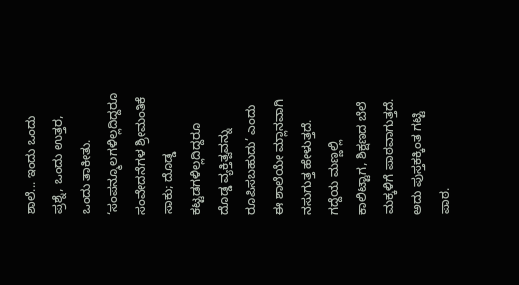ಶಾಲೆ... ಇಂದು ಒಂದು ಪ್ರಶ್ನೆ, ಒಂದು ಉತ್ತರ, ಒಂದು ತಾಕೀತು. ‘ಸಂಪನ್ಮೂಲಗಳಿಲ್ಲದಿದ್ದರೂ ಸಂವೇದನೆಗಳ ಶ್ರೀಮಂತಿಕೆ ಸಾಕು; ದೊಡ್ಡ ಕಟ್ಟಡಗಳಿಲ್ಲದಿದ್ದರೂ ದೊಡ್ಡ ವ್ಯಕ್ತಿತ್ವವನ್ನು ರೂಪಿಸಬಹುದು’ ಎಂದು ಈ ಶಾಲೆಯೇ ಮ್ಲಾನವಾಗಿ ನಸುಗುತ್ತ ಹೇಳುತ್ತದೆ. ಗದ್ದೆಯ ಮಣ್ಣಲ್ಲಿ ಕಾಲಿಟ್ಟಾಗ, ಶಿಕ್ಷಣದ ಬೆಲೆ ಮಕ್ಕಳಿಗೆ ಪಾಠವಾಗುತ್ತದೆ. ಅದು ಪುಸ್ತಕಕ್ಕಿಂತ ಗಟ್ಟಿ ಪಾಠ.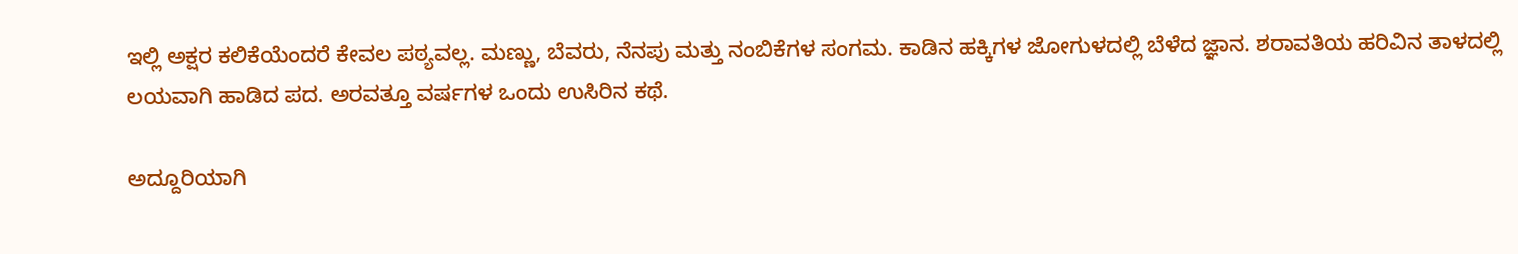ಇಲ್ಲಿ ಅಕ್ಷರ ಕಲಿಕೆಯೆಂದರೆ ಕೇವಲ ಪಠ್ಯವಲ್ಲ. ಮಣ್ಣು, ಬೆವರು, ನೆನಪು ಮತ್ತು ನಂಬಿಕೆಗಳ ಸಂಗಮ. ಕಾಡಿನ ಹಕ್ಕಿಗಳ ಜೋಗುಳದಲ್ಲಿ ಬೆಳೆದ ಜ್ಞಾನ. ಶರಾವತಿಯ ಹರಿವಿನ ತಾಳದಲ್ಲಿ ಲಯವಾಗಿ ಹಾಡಿದ ಪದ. ಅರವತ್ತೂ ವರ್ಷಗಳ ಒಂದು ಉಸಿರಿನ ಕಥೆ.

ಅದ್ದೂರಿಯಾಗಿ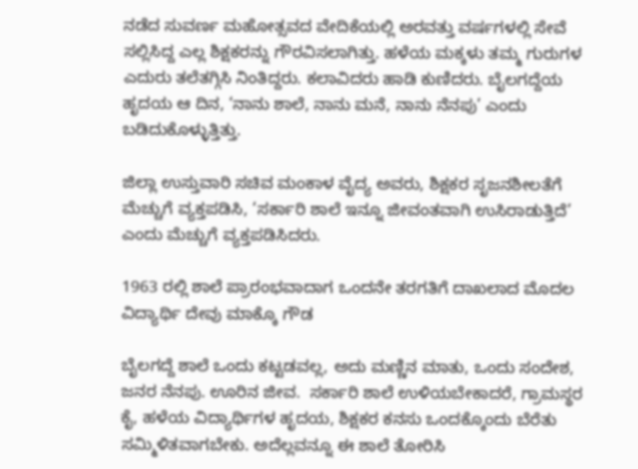ನಡೆದ ಸುವರ್ಣ ಮಹೋತ್ಸವದ ವೇದಿಕೆಯಲ್ಲಿ ಅರವತ್ತು ವರ್ಷಗಳಲ್ಲಿ ಸೇವೆ ಸಲ್ಲಿಸಿದ್ದ ಎಲ್ಲ ಶಿಕ್ಷಕರನ್ನು ಗೌರವಿಸಲಾಗಿತ್ತು. ಹಳೆಯ ಮಕ್ಕಳು ತಮ್ಮ ಗುರುಗಳ ಎದುರು ತಲೆತಗ್ಗಿಸಿ ನಿಂತಿದ್ದರು. ಕಲಾವಿದರು ಹಾಡಿ ಕುಣಿದರು. ಬೈಲಗದ್ದೆಯ ಹೃದಯ ಆ ದಿನ, ‘ನಾನು ಶಾಲೆ, ನಾನು ಮನೆ, ನಾನು ನೆನಪು’ ಎಂದು ಬಡಿದುಕೊಳ್ಳುತ್ತಿತ್ತು.

ಜಿಲ್ಲಾ ಉಸ್ತುವಾರಿ ಸಚಿವ ಮಂಕಾಳ ವೈದ್ಯ ಅವರು, ಶಿಕ್ಷಕರ ಸೃಜನಶೀಲತೆಗೆ ಮೆಚ್ಚುಗೆ ವ್ಯಕ್ತಪಡಿಸಿ, ‘ಸರ್ಕಾರಿ ಶಾಲೆ ಇನ್ನೂ ಜೀವಂತವಾಗಿ ಉಸಿರಾಡುತ್ತಿದೆ’ ಎಂದು ಮೆಚ್ಚುಗೆ ವ್ಯಕ್ತಪಡಿಸಿದರು.

1963 ರಲ್ಲಿ ಶಾಲೆ ಪ್ರಾರಂಭವಾದಾಗ ಒಂದನೇ ತರಗತಿಗೆ ದಾಖಲಾದ ಮೊದಲ ವಿದ್ಯಾರ್ಥಿ ದೇವು ಮಾಕ್ಕೊ ಗೌಡ

ಬೈಲಗದ್ದೆ ಶಾಲೆ ಒಂದು ಕಟ್ಟಡವಲ್ಲ, ಅದು ಮಣ್ಣಿನ ಮಾತು, ಒಂದು ಸಂದೇಶ, ಜನರ ನೆನಪು. ಊರಿನ ಜೀವ.  ಸರ್ಕಾರಿ ಶಾಲೆ ಉಳಿಯಬೇಕಾದರೆ, ಗ್ರಾಮಸ್ಥರ ಕೈ, ಹಳೆಯ ವಿದ್ಯಾರ್ಥಿಗಳ ಹೃದಯ, ಶಿಕ್ಷಕರ ಕನಸು ಒಂದಕ್ಕೊಂದು ಬೆರೆತು ಸಮ್ಮಿಳಿತವಾಗಬೇಕು. ಅದೆಲ್ಲವನ್ನೂ ಈ ಶಾಲೆ ತೋರಿಸಿ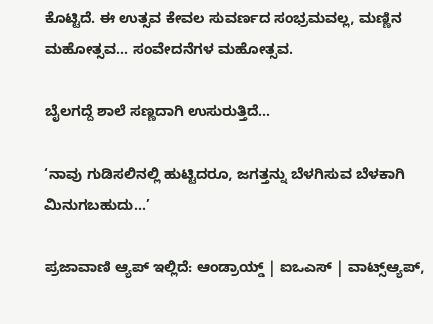ಕೊಟ್ಟಿದೆ. ಈ ಉತ್ಸವ ಕೇವಲ ಸುವರ್ಣದ ಸಂಭ್ರಮವಲ್ಲ, ಮಣ್ಣಿನ ಮಹೋತ್ಸವ... ಸಂವೇದನೆಗಳ ಮಹೋತ್ಸವ.

ಬೈಲಗದ್ದೆ ಶಾಲೆ ಸಣ್ಣದಾಗಿ ಉಸುರುತ್ತಿದೆ...

‘ನಾವು ಗುಡಿಸಲಿನಲ್ಲಿ ಹುಟ್ಟಿದರೂ, ಜಗತ್ತನ್ನು ಬೆಳಗಿಸುವ ಬೆಳಕಾಗಿ ಮಿನುಗಬಹುದು...’

ಪ್ರಜಾವಾಣಿ ಆ್ಯಪ್ ಇಲ್ಲಿದೆ: ಆಂಡ್ರಾಯ್ಡ್ | ಐಒಎಸ್ | ವಾಟ್ಸ್ಆ್ಯಪ್,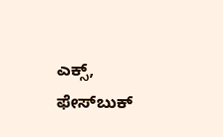ಎಕ್ಸ್, ಫೇಸ್‌ಬುಕ್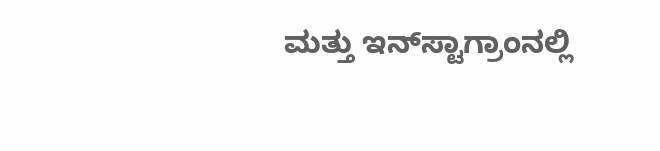ಮತ್ತು ಇನ್‌ಸ್ಟಾಗ್ರಾಂನಲ್ಲಿ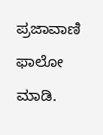ಪ್ರಜಾವಾಣಿ ಫಾಲೋ ಮಾಡಿ.